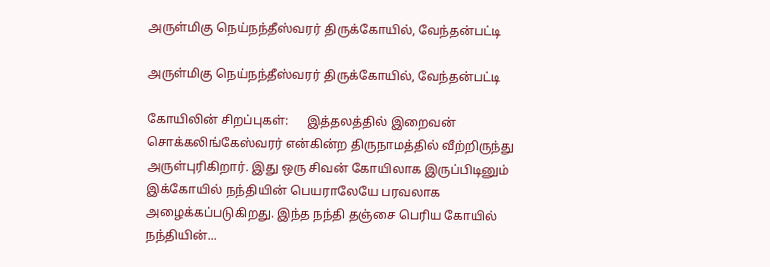அருள்மிகு நெய்நந்தீஸ்வரர் திருக்கோயில், வேந்தன்பட்டி

அருள்மிகு நெய்நந்தீஸ்வரர் திருக்கோயில், வேந்தன்பட்டி

கோயிலின் சிறப்புகள்:      இத்தலத்தில் இறைவன் சொக்கலிங்கேஸ்வரர் என்கின்ற திருநாமத்தில் வீற்றிருந்து அருள்புரிகிறார். இது ஒரு சிவன் கோயிலாக இருப்பிடினும் இக்கோயில் நந்தியின் பெயராலேயே பரவலாக அழைக்கப்படுகிறது. இந்த நந்தி தஞ்சை பெரிய கோயில் நந்தியின்...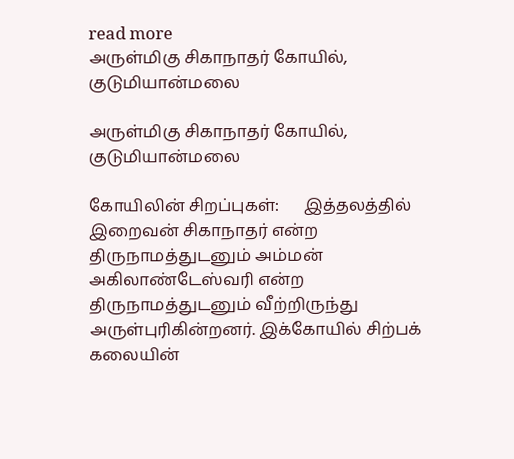read more
அருள்மிகு சிகாநாதர் கோயில், குடுமியான்மலை

அருள்மிகு சிகாநாதர் கோயில், குடுமியான்மலை

கோயிலின் சிறப்புகள்:      இத்தலத்தில் இறைவன் சிகாநாதர் என்ற திருநாமத்துடனும் அம்மன் அகிலாண்டேஸ்வரி என்ற திருநாமத்துடனும் வீற்றிருந்து அருள்புரிகின்றனர். இக்கோயில் சிற்பக் கலையின்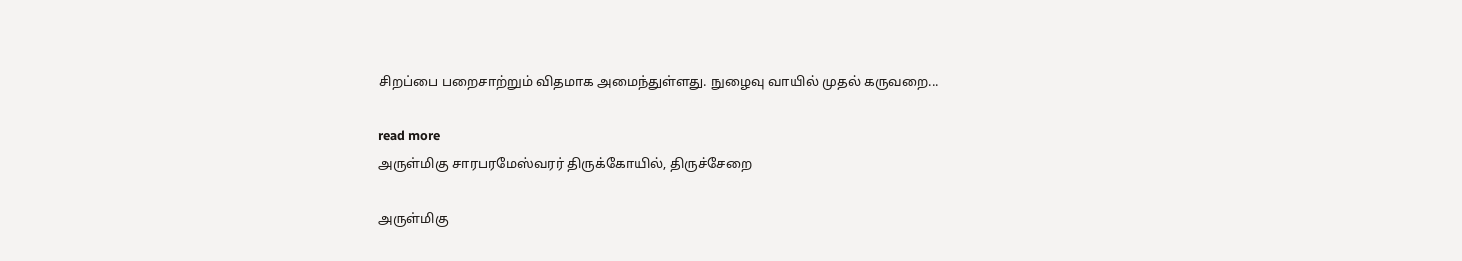சிறப்பை பறைசாற்றும் விதமாக அமைந்துள்ளது. நுழைவு வாயில் முதல் கருவறை...

read more
அருள்மிகு சாரபரமேஸ்வரர் திருக்கோயில், திருச்சேறை

அருள்மிகு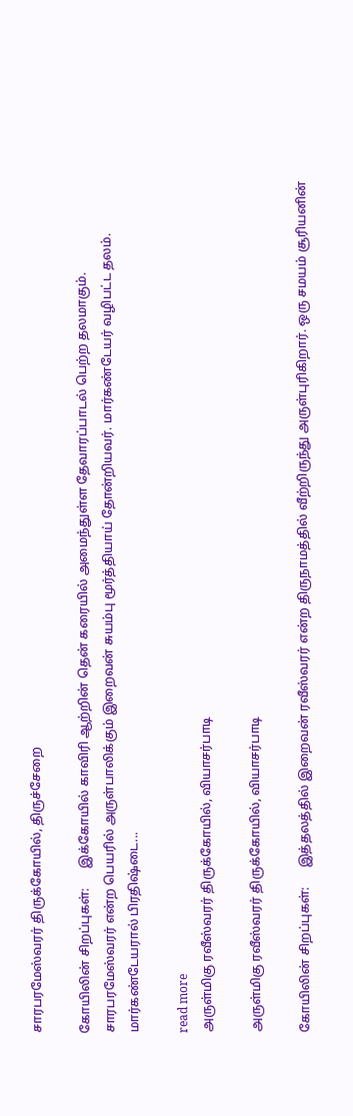சாரபரமேஸ்வரர் திருக்கோயில், திருச்சேறை

கோயிலின் சிறப்புகள்:      இக்கோயில் காவிரி ஆற்றின் தென் கரையில் அமைந்துள்ள தேவாரப்பாடல் பெற்ற தலமாகும். சாரபரமேஸ்வரர் என்ற பெயரில் அருள்பாலிக்கும் இறைவன் சுயம்பு மூர்த்தியாய் தோன்றியவர். மார்கண்டேயர் வழிபட்ட தலம். மார்கண்டேயரால் பிரதிஷ்டை...

read more
அருள்மிகு ரவீஸ்வரர் திருக்கோயில், வியாசர்பாடி

அருள்மிகு ரவீஸ்வரர் திருக்கோயில், வியாசர்பாடி

கோயிலின் சிறப்புகள்:      இத்தலத்தில் இறைவன் ரவீஸ்வரர் என்ற திருநாமத்தில் வீற்றிருந்து அருள்புரிகிறார். ஒரு சமயம் சூரியனின்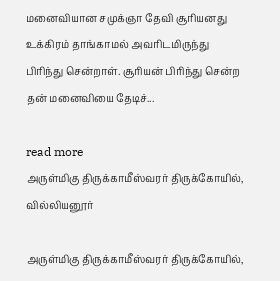மனைவியான சமுக்ஞா தேவி சூரியனது உக்கிரம் தாங்காமல் அவரிடமிருந்து பிரிந்து சென்றாள். சூரியன் பிரிந்து சென்ற தன் மனைவியை தேடிச்...

read more
அருள்மிகு திருக்காமீஸ்வரர் திருக்கோயில், வில்லியனூர்

அருள்மிகு திருக்காமீஸ்வரர் திருக்கோயில்,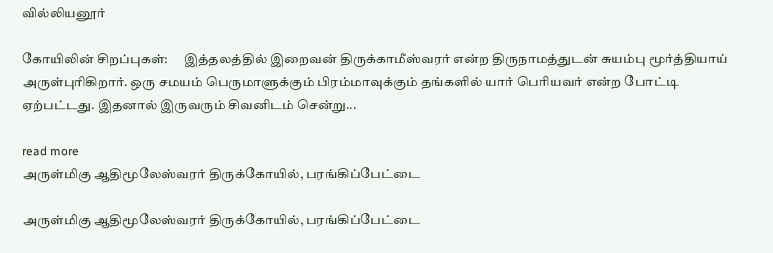வில்லியனூர்

கோயிலின் சிறப்புகள்:      இத்தலத்தில் இறைவன் திருக்காமீஸ்வரர் என்ற திருநாமத்துடன் சுயம்பு மூர்த்தியாய் அருள்புரிகிறார். ஒரு சமயம் பெருமாளுக்கும் பிரம்மாவுக்கும் தங்களில் யார் பெரியவர் என்ற போட்டி ஏற்பட்டது. இதனால் இருவரும் சிவனிடம் சென்று...

read more
அருள்மிகு ஆதிமூலேஸ்வரர் திருக்கோயில், பரங்கிப்பேட்டை

அருள்மிகு ஆதிமூலேஸ்வரர் திருக்கோயில், பரங்கிப்பேட்டை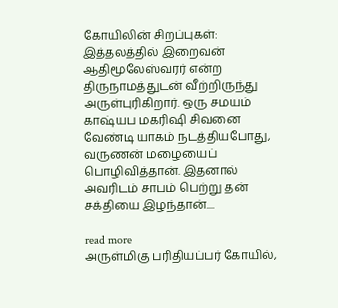கோயிலின் சிறப்புகள்:      இத்தலத்தில் இறைவன் ஆதிமூலேஸ்வரர் என்ற திருநாமத்துடன் வீற்றிருந்து அருள்புரிகிறார். ஒரு சமயம் காஷ்யப மகரிஷி சிவனை வேண்டி யாகம் நடத்தியபோது, வருணன் மழையைப் பொழிவித்தான். இதனால் அவரிடம் சாபம் பெற்று தன் சக்தியை இழந்தான்....

read more
அருள்மிகு பரிதியப்பர் கோயில்,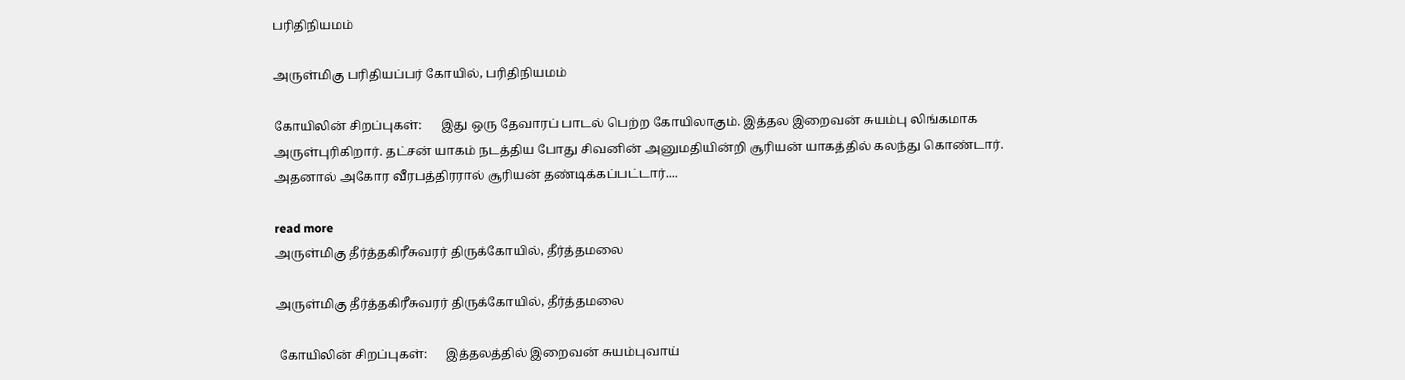பரிதிநியமம்

அருள்மிகு பரிதியப்பர் கோயில், பரிதிநியமம்

கோயிலின் சிறப்புகள்:      இது ஒரு தேவாரப் பாடல் பெற்ற கோயிலாகும். இத்தல இறைவன் சுயம்பு லிங்கமாக அருள்புரிகிறார். தட்சன் யாகம் நடத்திய போது சிவனின் அனுமதியின்றி சூரியன் யாகத்தில் கலந்து கொண்டார். அதனால் அகோர வீரபத்திரரால் சூரியன் தண்டிக்கப்பட்டார்....

read more
அருள்மிகு தீர்த்தகிரீசுவரர் திருக்கோயில், தீர்த்தமலை

அருள்மிகு தீர்த்தகிரீசுவரர் திருக்கோயில், தீர்த்தமலை

 கோயிலின் சிறப்புகள்:      இத்தலத்தில் இறைவன் சுயம்புவாய்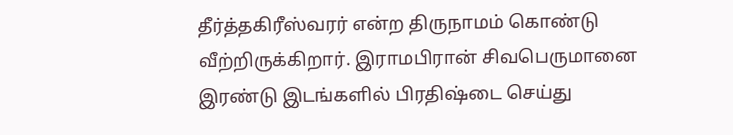தீர்த்தகிரீஸ்வரர் என்ற திருநாமம் கொண்டு வீற்றிருக்கிறார். இராமபிரான் சிவபெருமானை இரண்டு இடங்களில் பிரதிஷ்டை செய்து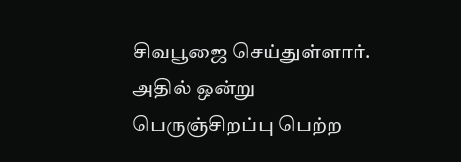சிவபூஜை செய்துள்ளார். அதில் ஒன்று பெருஞ்சிறப்பு பெற்ற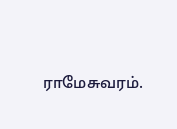ராமேசுவரம்.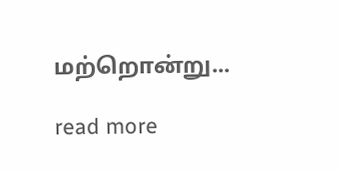மற்றொன்று...

read more